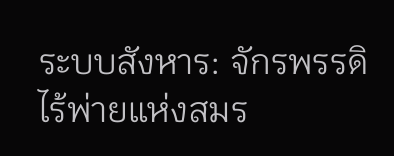ระบบสังหาร: จักรพรรดิไร้พ่ายแห่งสมร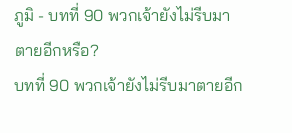ภูมิ - บทที่ 90 พวกเจ้ายังไม่รีบมาตายอีกหรือ?
บทที่ 90 พวกเจ้ายังไม่รีบมาตายอีก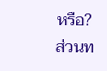หรือ?
ส่วนท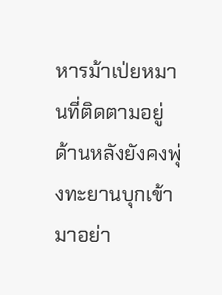หารม้าเป่ยหมานที่ติดตามอยู่ด้านหลังยังคงพุ่งทะยานบุกเข้ามาอย่า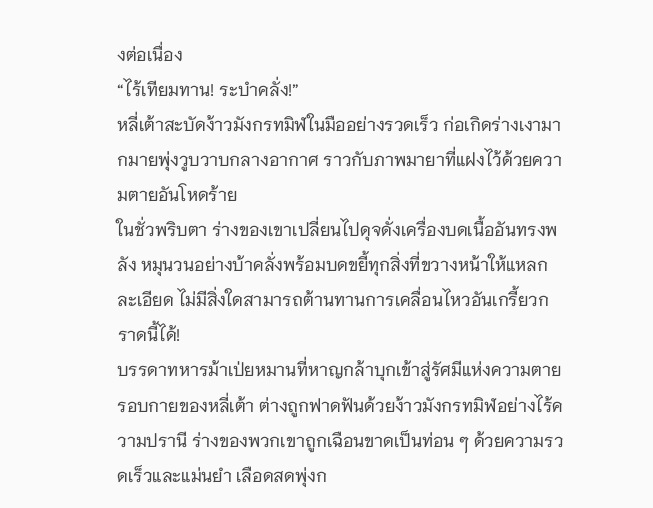งต่อเนื่อง
“ไร้เทียมทาน! ระบำคลั่ง!”
หลี่เต้าสะบัดง้าวมังกรทมิฬในมืออย่างรวดเร็ว ก่อเกิดร่างเงามากมายพุ่งวูบวาบกลางอากาศ ราวกับภาพมายาที่แฝงไว้ด้วยความตายอันโหดร้าย
ในชั่วพริบตา ร่างของเขาเปลี่ยนไปดุจดั่งเครื่องบดเนื้ออันทรงพลัง หมุนวนอย่างบ้าคลั่งพร้อมบดขยี้ทุกสิ่งที่ขวางหน้าให้แหลกละเอียด ไม่มีสิ่งใดสามารถต้านทานการเคลื่อนไหวอันเกรี้ยวกราดนี้ได้!
บรรดาทหารม้าเป่ยหมานที่หาญกล้าบุกเข้าสู่รัศมีแห่งความตายรอบกายของหลี่เต้า ต่างถูกฟาดฟันด้วยง้าวมังกรทมิฬอย่างไร้ความปรานี ร่างของพวกเขาถูกเฉือนขาดเป็นท่อน ๆ ด้วยความรวดเร็วและแม่นยำ เลือดสดพุ่งก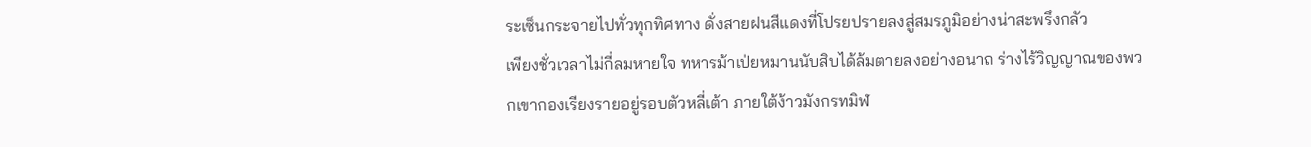ระเซ็นกระจายไปทั่วทุกทิศทาง ดั่งสายฝนสีแดงที่โปรยปรายลงสู่สมรภูมิอย่างน่าสะพรึงกลัว
เพียงชั่วเวลาไม่กี่ลมหายใจ ทหารม้าเป่ยหมานนับสิบได้ล้มตายลงอย่างอนาถ ร่างไร้วิญญาณของพวกเขากองเรียงรายอยู่รอบตัวหลี่เต้า ภายใต้ง้าวมังกรทมิฬ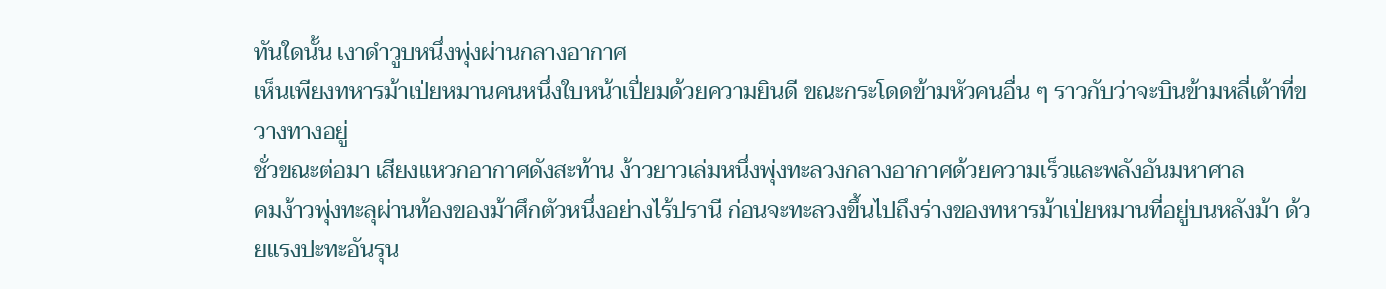ทันใดนั้น เงาดำวูบหนึ่งพุ่งผ่านกลางอากาศ
เห็นเพียงทหารม้าเป่ยหมานคนหนึ่งใบหน้าเปี่ยมด้วยความยินดี ขณะกระโดดข้ามหัวคนอื่น ๆ ราวกับว่าจะบินข้ามหลี่เต้าที่ขวางทางอยู่
ชั่วขณะต่อมา เสียงแหวกอากาศดังสะท้าน ง้าวยาวเล่มหนึ่งพุ่งทะลวงกลางอากาศด้วยความเร็วและพลังอันมหาศาล
คมง้าวพุ่งทะลุผ่านท้องของม้าศึกตัวหนึ่งอย่างไร้ปรานี ก่อนจะทะลวงขึ้นไปถึงร่างของทหารม้าเป่ยหมานที่อยู่บนหลังม้า ด้วยแรงปะทะอันรุน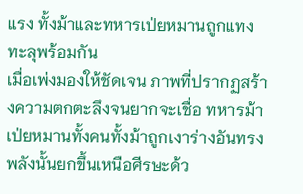แรง ทั้งม้าและทหารเป่ยหมานถูกแทงทะลุพร้อมกัน
เมื่อเพ่งมองให้ชัดเจน ภาพที่ปรากฏสร้างความตกตะลึงจนยากจะเชื่อ ทหารม้าเป่ยหมานทั้งคนทั้งม้าถูกเงาร่างอันทรงพลังนั้นยกขึ้นเหนือศีรษะด้ว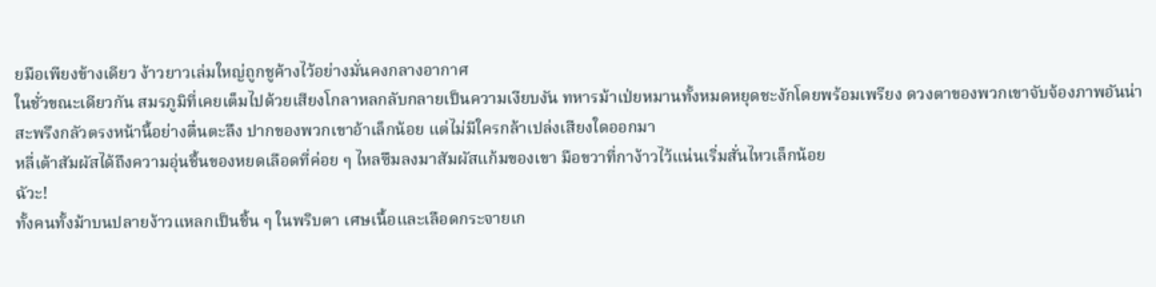ยมือเพียงข้างเดียว ง้าวยาวเล่มใหญ่ถูกชูค้างไว้อย่างมั่นคงกลางอากาศ
ในชั่วขณะเดียวกัน สมรภูมิที่เคยเต็มไปด้วยเสียงโกลาหลกลับกลายเป็นความเงียบงัน ทหารม้าเป่ยหมานทั้งหมดหยุดชะงักโดยพร้อมเพรียง ดวงตาของพวกเขาจับจ้องภาพอันน่าสะพรึงกลัวตรงหน้านี้อย่างตื่นตะลึง ปากของพวกเขาอ้าเล็กน้อย แต่ไม่มีใครกล้าเปล่งเสียงใดออกมา
หลี่เต้าสัมผัสได้ถึงความอุ่นชื้นของหยดเลือดที่ค่อย ๆ ไหลซึมลงมาสัมผัสแก้มของเขา มือขวาที่กาง้าวไว้แน่นเริ่มสั่นไหวเล็กน้อย
ฉัวะ!
ทั้งคนทั้งม้าบนปลายง้าวแหลกเป็นชิ้น ๆ ในพริบตา เศษเนื้อและเลือดกระจายเก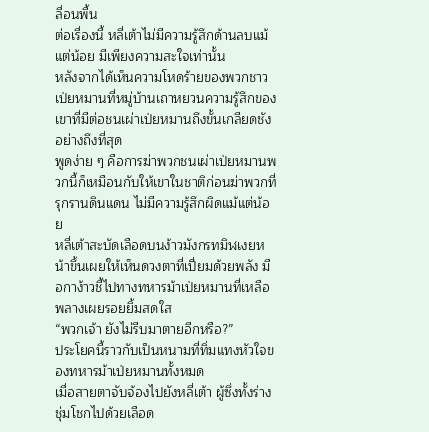ลื่อนพื้น
ต่อเรื่องนี้ หลี่เต้าไม่มีความรู้สึกด้านลบแม้แต่น้อย มีเพียงความสะใจเท่านั้น
หลังจากได้เห็นความโหดร้ายของพวกชาวเป่ยหมานที่หมู่บ้านเถาหยวนความรู้สึกของเขาที่มีต่อชนเผ่าเป่ยหมานถึงขั้นเกลียดชังอย่างถึงที่สุด
พูดง่าย ๆ คือการฆ่าพวกชนเผ่าเป่ยหมานพวกนี้ก็เหมือนกับให้เขาในชาติก่อนฆ่าพวกที่รุกรานดินแดน ไม่มีความรู้สึกผิดแม้แต่น้อย
หลี่เต้าสะบัดเลือดบนง้าวมังกรทมิฬเงยหน้าขึ้นเผยให้เห็นดวงตาที่เปี่ยมด้วยพลัง มือกาง้าวชี้ไปทางทหารม้าเป่ยหมานที่เหลือ พลางเผยรอยยิ้มสดใส
“พวกเจ้า ยังไม่รีบมาตายอีกหรือ?”
ประโยคนี้ราวกับเป็นหนามที่ทิ่มแทงหัวใจของทหารม้าเป่ยหมานทั้งหมด
เมื่อสายตาจับจ้องไปยังหลี่เต้า ผู้ซึ่งทั้งร่างชุ่มโชกไปด้วยเลือด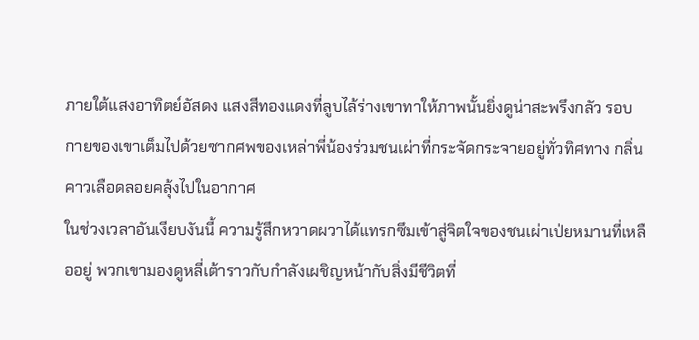ภายใต้แสงอาทิตย์อัสดง แสงสีทองแดงที่ลูบไล้ร่างเขาทาให้ภาพนั้นยิ่งดูน่าสะพรึงกลัว รอบกายของเขาเต็มไปด้วยซากศพของเหล่าพี่น้องร่วมชนเผ่าที่กระจัดกระจายอยู่ทั่วทิศทาง กลิ่นคาวเลือดลอยคลุ้งไปในอากาศ
ในช่วงเวลาอันเงียบงันนี้ ความรู้สึกหวาดผวาได้แทรกซึมเข้าสู่จิตใจของชนเผ่าเป่ยหมานที่เหลืออยู่ พวกเขามองดูหลี่เต้าราวกับกำลังเผชิญหน้ากับสิ่งมีชีวิตที่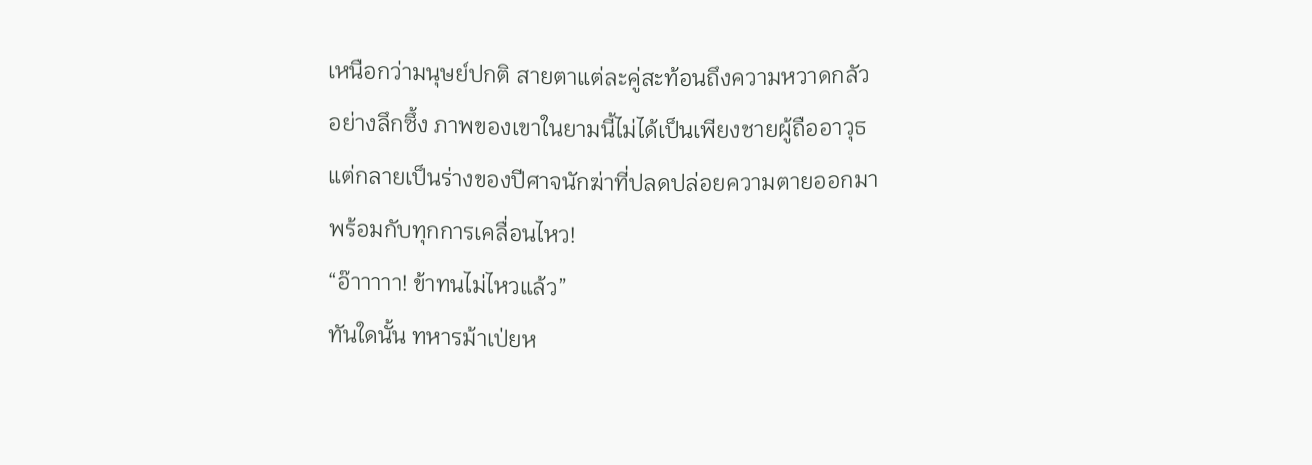เหนือกว่ามนุษย์ปกติ สายตาแต่ละคู่สะท้อนถึงความหวาดกลัวอย่างลึกซึ้ง ภาพของเขาในยามนี้ไม่ได้เป็นเพียงชายผู้ถืออาวุธ แต่กลายเป็นร่างของปีศาจนักฆ่าที่ปลดปล่อยความตายออกมาพร้อมกับทุกการเคลื่อนไหว!
“อ๊าาาาา! ข้าทนไม่ไหวแล้ว”
ทันใดนั้น ทหารม้าเป่ยห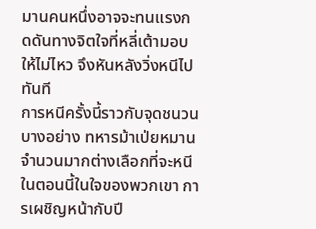มานคนหนึ่งอาจจะทนแรงกดดันทางจิตใจที่หลี่เต้ามอบให้ไม่ไหว จึงหันหลังวิ่งหนีไปทันที
การหนีครั้งนี้ราวกับจุดชนวนบางอย่าง ทหารม้าเป่ยหมานจำนวนมากต่างเลือกที่จะหนี
ในตอนนี้ในใจของพวกเขา การเผชิญหน้ากับปี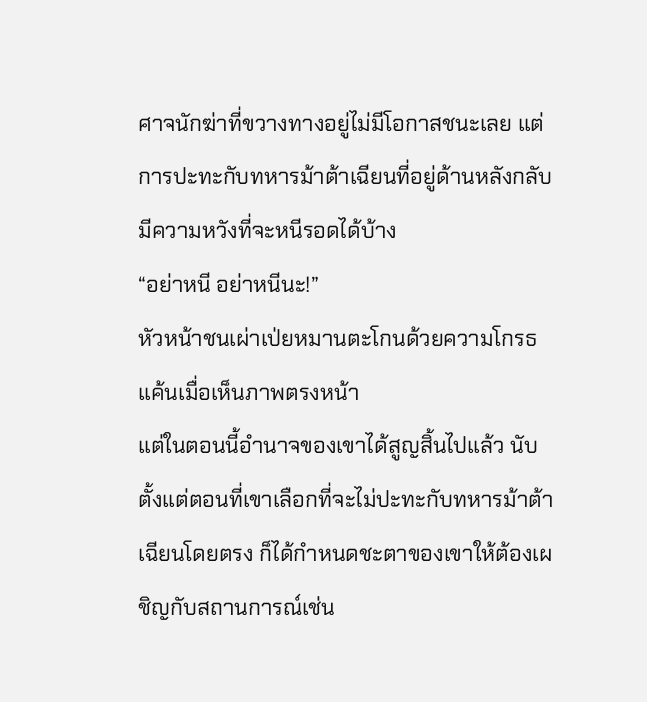ศาจนักฆ่าที่ขวางทางอยู่ไม่มีโอกาสชนะเลย แต่การปะทะกับทหารม้าต้าเฉียนที่อยู่ด้านหลังกลับมีความหวังที่จะหนีรอดได้บ้าง
“อย่าหนี อย่าหนีนะ!”
หัวหน้าชนเผ่าเป่ยหมานตะโกนด้วยความโกรธแค้นเมื่อเห็นภาพตรงหน้า
แต่ในตอนนี้อำนาจของเขาได้สูญสิ้นไปแล้ว นับตั้งแต่ตอนที่เขาเลือกที่จะไม่ปะทะกับทหารม้าต้าเฉียนโดยตรง ก็ได้กำหนดชะตาของเขาให้ต้องเผชิญกับสถานการณ์เช่น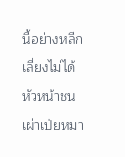นี้อย่างหลีกเลี่ยงไม่ได้
หัวหน้าชนเผ่าเป่ยหมา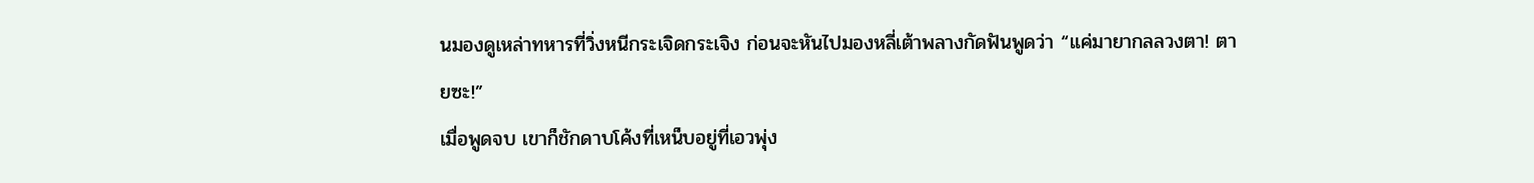นมองดูเหล่าทหารที่วิ่งหนีกระเจิดกระเจิง ก่อนจะหันไปมองหลี่เต้าพลางกัดฟันพูดว่า “แค่มายากลลวงตา! ตายซะ!”
เมื่อพูดจบ เขาก็ชักดาบโค้งที่เหน็บอยู่ที่เอวพุ่ง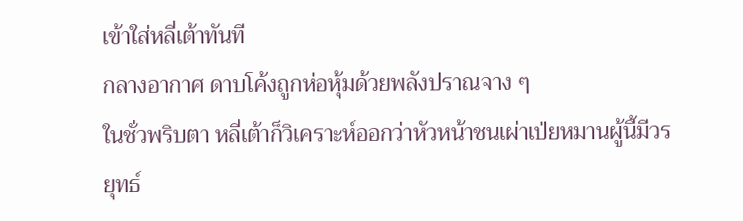เข้าใส่หลี่เต้าทันที
กลางอากาศ ดาบโค้งถูกห่อหุ้มด้วยพลังปราณจาง ๆ
ในชั่วพริบตา หลี่เต้าก็วิเคราะห์ออกว่าหัวหน้าชนเผ่าเป่ยหมานผู้นี้มีวรยุทธ์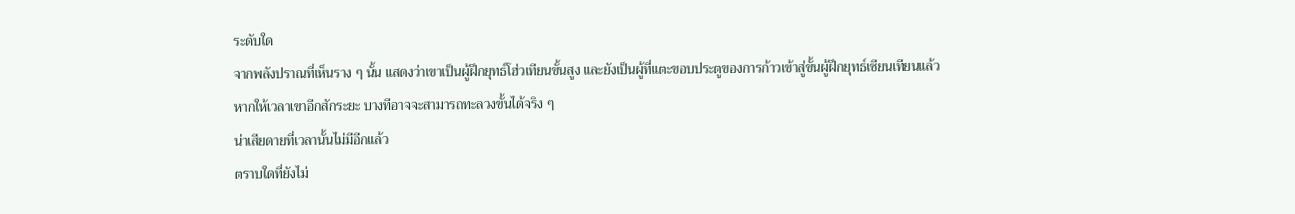ระดับใด
จากพลังปราณที่เห็นราง ๆ นั้น แสดงว่าเขาเป็นผู้ฝึกยุทธ์โฮ่วเทียนขั้นสูง และยังเป็นผู้ที่แตะขอบประตูของการก้าวเข้าสู่ขั้นผู้ฝึกยุทธ์เซียนเทียนแล้ว
หากให้เวลาเขาอีกสักระยะ บางทีอาจจะสามารถทะลวงขั้นได้จริง ๆ
น่าเสียดายที่เวลานั้นไม่มีอีกแล้ว
ตราบใดที่ยังไม่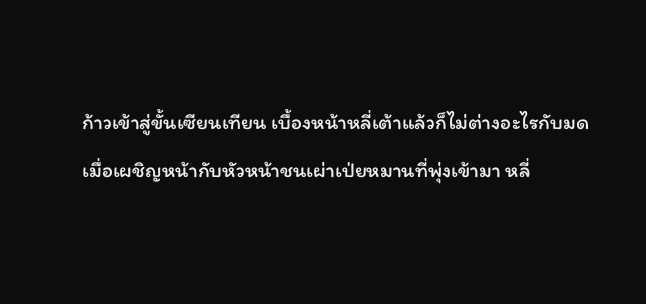ก้าวเข้าสู่ขั้นเซียนเทียน เบื้องหน้าหลี่เต้าแล้วก็ไม่ต่างอะไรกับมด
เมื่อเผชิญหน้ากับหัวหน้าชนเผ่าเป่ยหมานที่พุ่งเข้ามา หลี่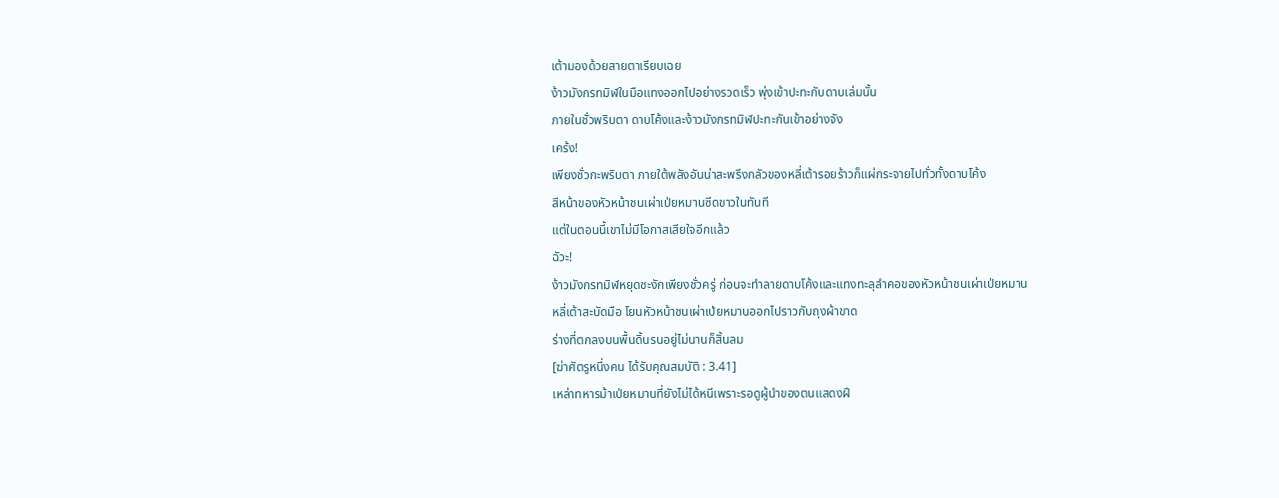เต้ามองด้วยสายตาเรียบเฉย
ง้าวมังกรทมิฬในมือแทงออกไปอย่างรวดเร็ว พุ่งเข้าปะทะกับดาบเล่มนั้น
ภายในชั่วพริบตา ดาบโค้งและง้าวมังกรทมิฬปะทะกันเข้าอย่างจัง
เคร้ง!
เพียงชั่วกะพริบตา ภายใต้พลังอันน่าสะพรึงกลัวของหลี่เต้ารอยร้าวก็แผ่กระจายไปทั่วทั้งดาบโค้ง
สีหน้าของหัวหน้าชนเผ่าเป่ยหมานซีดขาวในทันที
แต่ในตอนนี้เขาไม่มีโอกาสเสียใจอีกแล้ว
ฉัวะ!
ง้าวมังกรทมิฬหยุดชะงักเพียงชั่วครู่ ก่อนจะทำลายดาบโค้งและแทงทะลุลำคอของหัวหน้าชนเผ่าเป่ยหมาน
หลี่เต้าสะบัดมือ โยนหัวหน้าชนเผ่าเป่ยหมานออกไปราวกับถุงผ้าขาด
ร่างที่ตกลงบนพื้นดิ้นรนอยู่ไม่นานก็สิ้นลม
[ฆ่าศัตรูหนึ่งคน ได้รับคุณสมบัติ : 3.41]
เหล่าทหารม้าเป่ยหมานที่ยังไม่ได้หนีเพราะรอดูผู้นำของตนแสดงฝี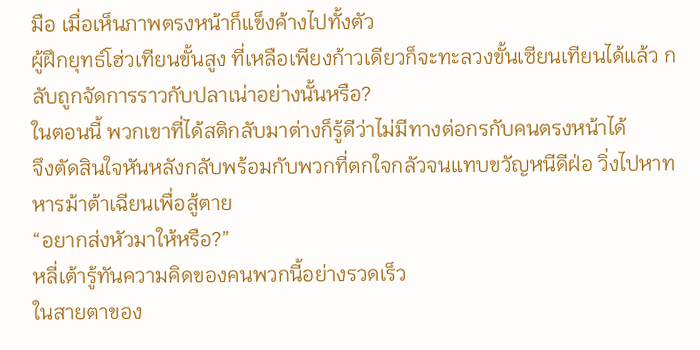มือ เมื่อเห็นภาพตรงหน้าก็แข็งค้างไปทั้งตัว
ผู้ฝึกยุทธ์โฮ่วเทียนขั้นสูง ที่เหลือเพียงก้าวเดียวก็จะทะลวงขั้นเซียนเทียนได้แล้ว กลับถูกจัดการราวกับปลาเน่าอย่างนั้นหรือ?
ในตอนนี้ พวกเขาที่ได้สติกลับมาต่างก็รู้ดีว่าไม่มีทางต่อกรกับคนตรงหน้าได้
จึงตัดสินใจหันหลังกลับพร้อมกับพวกที่ตกใจกลัวจนแทบขวัญหนีดีฝ่อ วิ่งไปหาทหารม้าต้าเฉียนเพื่อสู้ตาย
“อยากส่งหัวมาให้หรือ?”
หลี่เต้ารู้ทันความคิดของคนพวกนี้อย่างรวดเร็ว
ในสายตาของ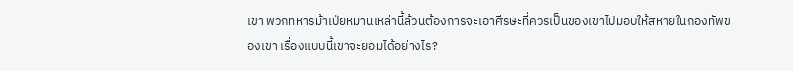เขา พวกทหารม้าเป่ยหมานเหล่านี้ล้วนต้องการจะเอาศีรษะที่ควรเป็นของเขาไปมอบให้สหายในกองทัพของเขา เรื่องแบบนี้เขาจะยอมได้อย่างไร?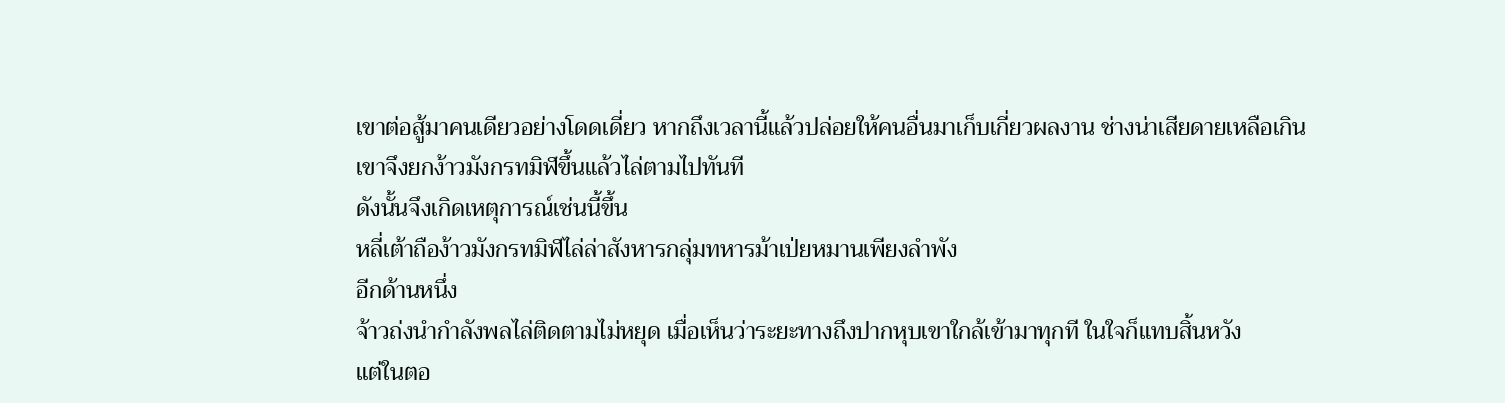เขาต่อสู้มาคนเดียวอย่างโดดเดี่ยว หากถึงเวลานี้แล้วปล่อยให้คนอื่นมาเก็บเกี่ยวผลงาน ช่างน่าเสียดายเหลือเกิน
เขาจึงยกง้าวมังกรทมิฬขึ้นแล้วไล่ตามไปทันที
ดังนั้นจึงเกิดเหตุการณ์เช่นนี้ขึ้น
หลี่เต้าถือง้าวมังกรทมิฬไล่ล่าสังหารกลุ่มทหารม้าเป่ยหมานเพียงลำพัง
อีกด้านหนึ่ง
จ้าวถ่งนำกำลังพลไล่ติดตามไม่หยุด เมื่อเห็นว่าระยะทางถึงปากหุบเขาใกล้เข้ามาทุกที ในใจก็แทบสิ้นหวัง
แต่ในตอ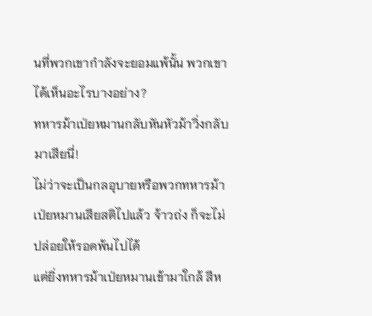นที่พวกเขากำลังจะยอมแพ้นั้น พวกเขาได้เห็นอะไรบางอย่าง?
ทหารม้าเป่ยหมานกลับหันหัวม้าวิ่งกลับมาเสียนี่!
ไม่ว่าจะเป็นกลอุบายหรือพวกทหารม้าเป่ยหมานเสียสติไปแล้ว จ้าวถ่ง ก็จะไม่ปล่อยให้รอดพ้นไปได้
แต่ยิ่งทหารม้าเป่ยหมานเข้ามาใกล้ สีห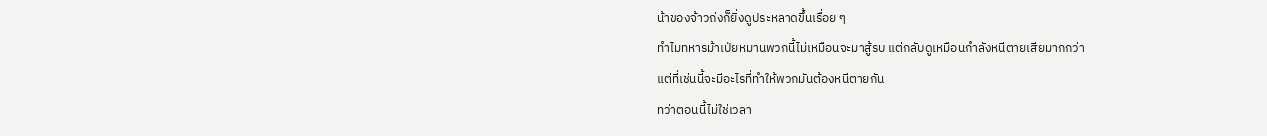น้าของจ้าวถ่งก็ยิ่งดูประหลาดขึ้นเรื่อย ๆ
ทำไมทหารม้าเป่ยหมานพวกนี้ไม่เหมือนจะมาสู้รบ แต่กลับดูเหมือนกำลังหนีตายเสียมากกว่า
แต่ที่เช่นนี้จะมีอะไรที่ทำให้พวกมันต้องหนีตายกัน
ทว่าตอนนี้ไม่ใช่เวลา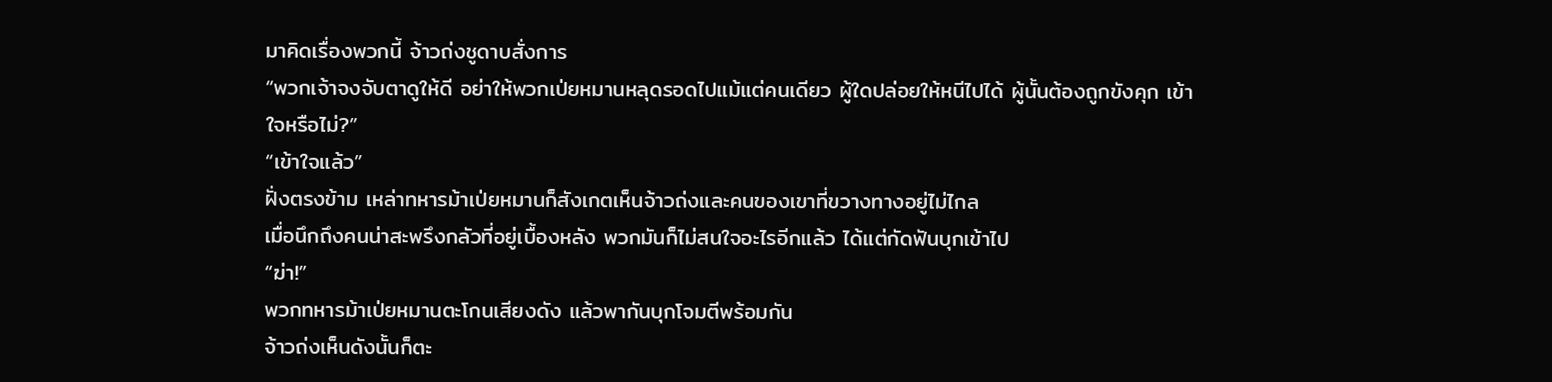มาคิดเรื่องพวกนี้ จ้าวถ่งชูดาบสั่งการ
“พวกเจ้าจงจับตาดูให้ดี อย่าให้พวกเป่ยหมานหลุดรอดไปแม้แต่คนเดียว ผู้ใดปล่อยให้หนีไปได้ ผู้นั้นต้องถูกขังคุก เข้าใจหรือไม่?”
“เข้าใจแล้ว”
ฝั่งตรงข้าม เหล่าทหารม้าเป่ยหมานก็สังเกตเห็นจ้าวถ่งและคนของเขาที่ขวางทางอยู่ไม่ไกล
เมื่อนึกถึงคนน่าสะพรึงกลัวที่อยู่เบื้องหลัง พวกมันก็ไม่สนใจอะไรอีกแล้ว ได้แต่กัดฟันบุกเข้าไป
“ฆ่า!”
พวกทหารม้าเป่ยหมานตะโกนเสียงดัง แล้วพากันบุกโจมตีพร้อมกัน
จ้าวถ่งเห็นดังนั้นก็ตะ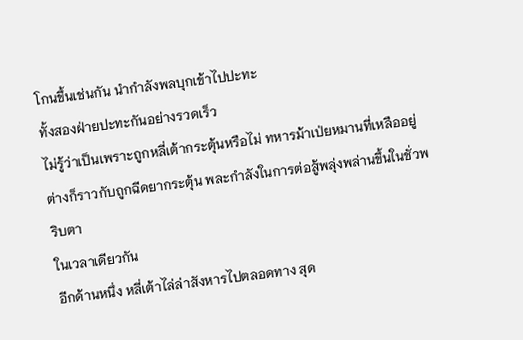โกนขึ้นเช่นกัน นำกำลังพลบุกเข้าไปปะทะ
ทั้งสองฝ่ายปะทะกันอย่างรวดเร็ว
ไม่รู้ว่าเป็นเพราะถูกหลี่เต้ากระตุ้นหรือไม่ ทหารม้าเป่ยหมานที่เหลืออยู่ต่างก็ราวกับถูกฉีดยากระตุ้น พละกำลังในการต่อสู้พลุ่งพล่านขึ้นในชั่วพริบตา
ในเวลาเดียวกัน
อีกด้านหนึ่ง หลี่เต้าไล่ล่าสังหารไปตลอดทาง สุด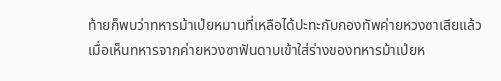ท้ายก็พบว่าทหารม้าเป่ยหมานที่เหลือได้ปะทะกับกองทัพค่ายหวงซาเสียแล้ว
เมื่อเห็นทหารจากค่ายหวงซาฟันดาบเข้าใส่ร่างของทหารม้าเป่ยห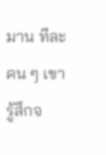มาน ทีละคน ๆ เขารู้สึกจ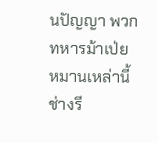นปัญญา พวกทหารม้าเป่ยหมานเหล่านี้ช่างรี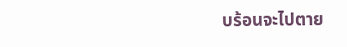บร้อนจะไปตาย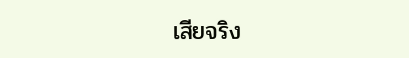เสียจริง